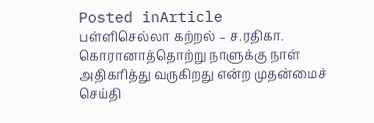Posted inArticle
பள்ளிசெல்லா கற்றல் – ச.ரதிகா.
கொரானாத்தொற்று நாளுக்கு நாள் அதிகரித்து வருகிறது என்ற முதன்மைச் செய்தி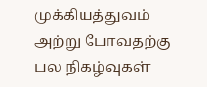முக்கியத்துவம் அற்று போவதற்கு பல நிகழ்வுகள்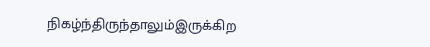நிகழ்ந்திருந்தாலும்இருக்கிற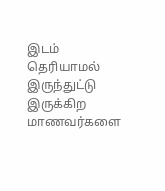இடம் தெரியாமல் இருந்துட்டு இருக்கிற மாணவர்களை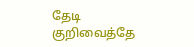தேடி குறிவைத்தே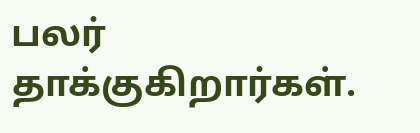பலர் தாக்குகிறார்கள்.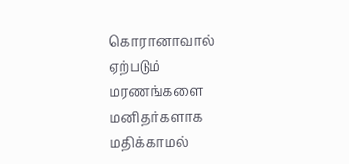கொரானாவால் ஏற்படும் மரணங்களை மனிதர்களாக மதிக்காமல்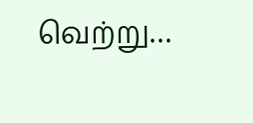வெற்று…